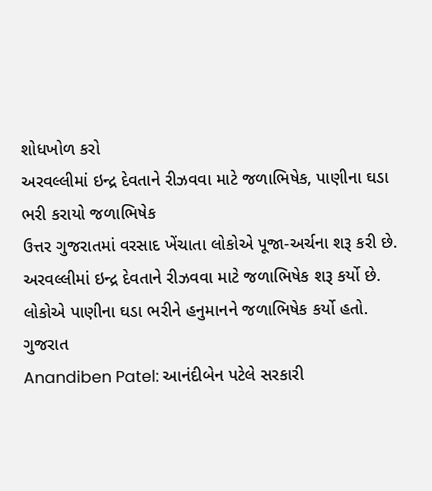શોધખોળ કરો
અરવલ્લીમાં ઇન્દ્ર દેવતાને રીઝવવા માટે જળાભિષેક, પાણીના ઘડા ભરી કરાયો જળાભિષેક
ઉત્તર ગુજરાતમાં વરસાદ ખેંચાતા લોકોએ પૂજા-અર્ચના શરૂ કરી છે. અરવલ્લીમાં ઇન્દ્ર દેવતાને રીઝવવા માટે જળાભિષેક શરૂ કર્યો છે. લોકોએ પાણીના ઘડા ભરીને હનુમાનને જળાભિષેક કર્યો હતો.
ગુજરાત
Anandiben Patel: આનંદીબેન પટેલે સરકારી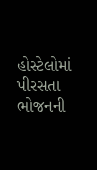હોસ્ટેલોમાં પીરસતા ભોજનની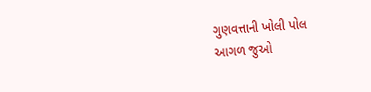ગુણવત્તાની ખોલી પોલ
આગળ જુઓ